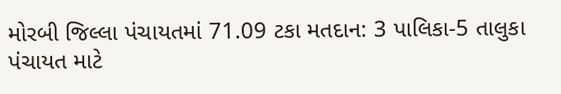મોરબી જિલ્લા પંચાયતમાં 71.09 ટકા મતદાન: 3 પાલિકા-5 તાલુકા પંચાયત માટે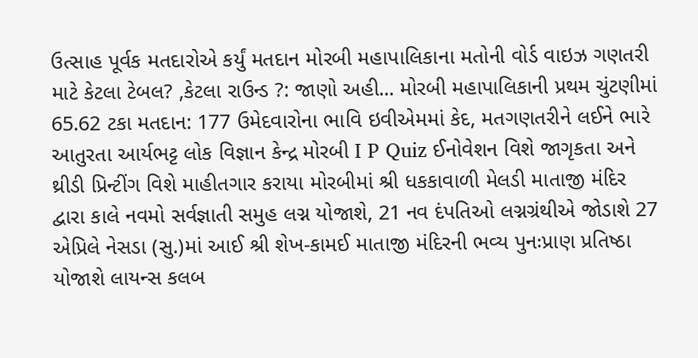ઉત્સાહ પૂર્વક મતદારોએ કર્યું મતદાન મોરબી મહાપાલિકાના મતોની વોર્ડ વાઇઝ ગણતરી માટે કેટલા ટેબલ? ,કેટલા રાઉન્ડ ?: જાણો અહી... મોરબી મહાપાલિકાની પ્રથમ ચુંટણીમાં 65.62 ટકા મતદાન: 177 ઉમેદવારોના ભાવિ ઇવીએમમાં કેદ, મતગણતરીને લઈને ભારે આતુરતા આર્યભટ્ટ લોક વિજ્ઞાન કેન્દ્ર મોરબી I P Quiz ઈનોવેશન વિશે જાગૃકતા અને થ્રીડી પ્રિન્ટીંગ વિશે માહીતગાર કરાયા મોરબીમાં શ્રી ધકકાવાળી મેલડી માતાજી મંદિર દ્વારા કાલે નવમો સર્વજ્ઞાતી સમુહ લગ્ન યોજાશે, 21 નવ દંપતિઓ લગ્નગ્રંથીએ જોડાશે 27 એપ્રિલે નેસડા (સુ.)માં આઈ શ્રી શેખ-કામઈ માતાજી મંદિરની ભવ્ય પુનઃપ્રાણ પ્રતિષ્ઠા યોજાશે લાયન્સ કલબ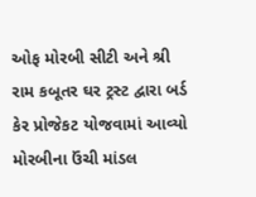ઓફ મોરબી સીટી અને શ્રી રામ કબૂતર ઘર ટ્રસ્ટ દ્વારા બર્ડ કેર પ્રોજેકટ યોજવામાં આવ્યો મોરબીના ઉંચી માંડલ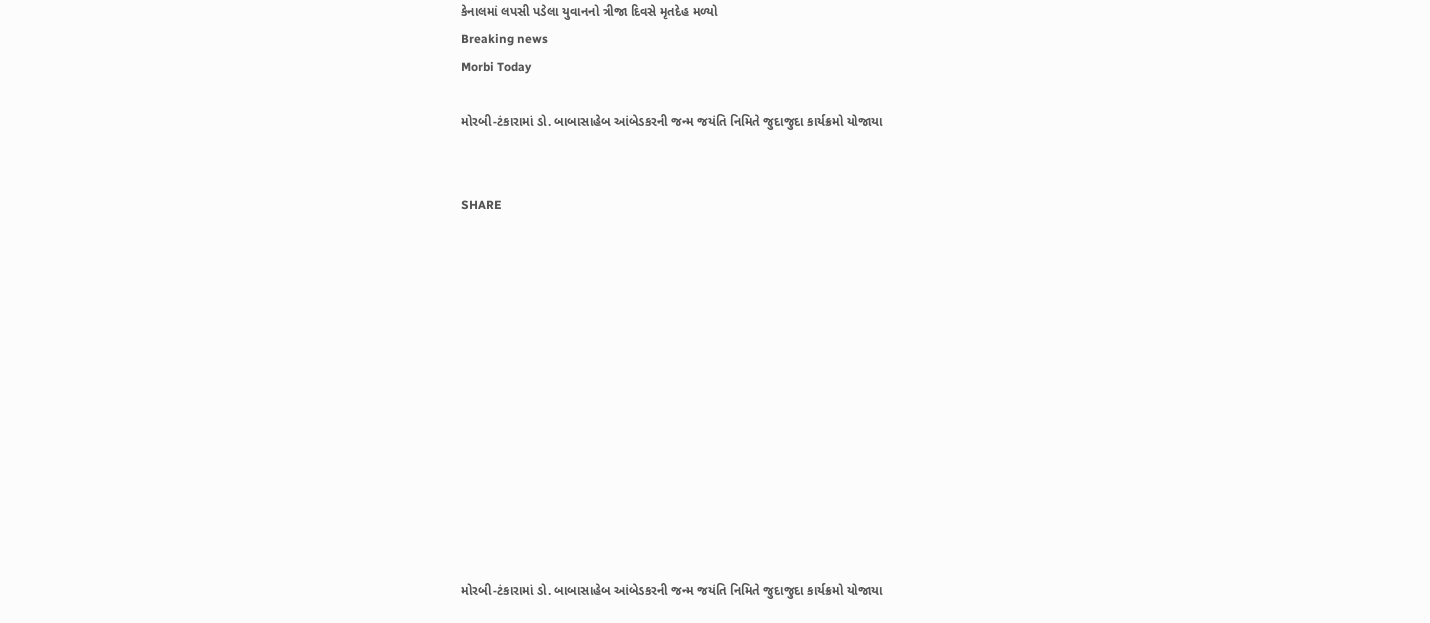કેનાલમાં લપસી પડેલા યુવાનનો ત્રીજા દિવસે મૃતદેહ મળ્યો
Breaking news
Morbi Today

મોરબી-ટંકારામાં ડો. બાબાસાહેબ આંબેડકરની જન્મ જયંતિ નિમિતે જુદાજુદા કાર્યક્રમો યોજાયા


SHARE













મોરબી-ટંકારામાં ડો. બાબાસાહેબ આંબેડકરની જન્મ જયંતિ નિમિતે જુદાજુદા કાર્યક્રમો યોજાયા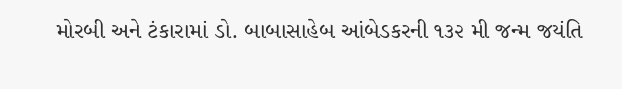મોરબી અને ટંકારામાં ડો. બાબાસાહેબ આંબેડકરની ૧૩૨ મી જન્મ જયંતિ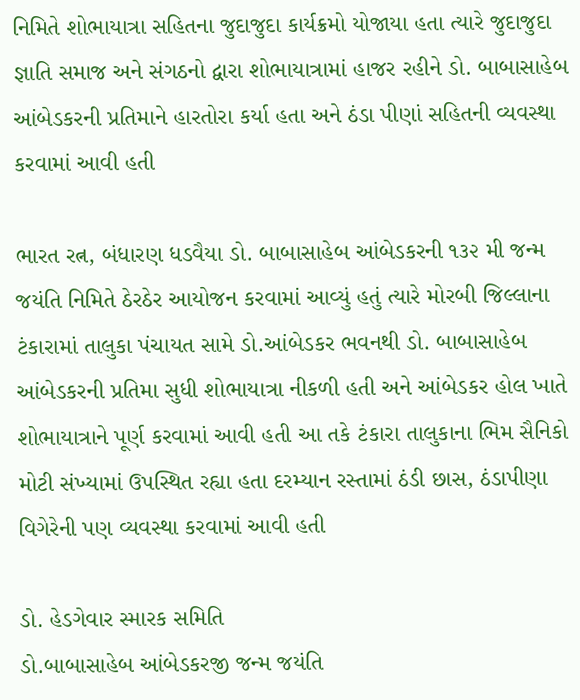નિમિતે શોભાયાત્રા સહિતના જુદાજુદા કાર્યક્રમો યોજાયા હતા ત્યારે જુદાજુદા જ્ઞાતિ સમાજ અને સંગઠનો દ્વારા શોભાયાત્રામાં હાજર રહીને ડો. બાબાસાહેબ આંબેડકરની પ્રતિમાને હારતોરા કર્યા હતા અને ઠંડા પીણાં સહિતની વ્યવસ્થા કરવામાં આવી હતી

ભારત રત્ન, બંધારણ ધડવૈયા ડો. બાબાસાહેબ આંબેડકરની ૧૩૨ મી જન્મ જયંતિ નિમિતે ઠેરઠેર આયોજન કરવામાં આવ્યું હતું ત્યારે મોરબી જિલ્લાના ટંકારામાં તાલુકા પંચાયત સામે ડો.આંબેડકર ભવનથી ડો. બાબાસાહેબ આંબેડકરની પ્રતિમા સુધી શોભાયાત્રા નીકળી હતી અને આંબેડકર હોલ ખાતે શોભાયાત્રાને પૂર્ણ કરવામાં આવી હતી આ તકે ટંકારા તાલુકાના ભિમ સૈનિકો મોટી સંખ્યામાં ઉપસ્થિત રહ્યા હતા દરમ્યાન રસ્તામાં ઠંડી છાસ, ઠંડાપીણા વિગેરેની પણ વ્યવસ્થા કરવામાં આવી હતી

ડો. હેડગેવાર સ્મારક સમિતિ
ડો.બાબાસાહેબ આંબેડકરજી જન્મ જયંતિ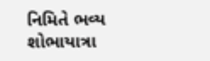નિમિતે ભવ્ય શોભાયાત્રા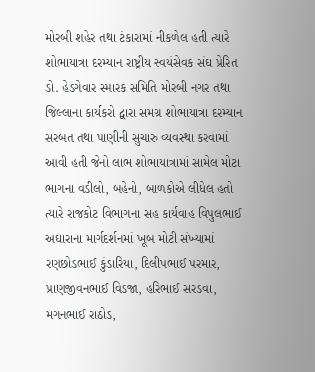મોરબી શહેર તથા ટંકારામાં નીકળેલ હતી ત્યારે શોભાયાત્રા દરમ્યાન રાષ્ટ્રીય સ્વયંસેવક સંઘ પ્રેરિત ડો. હેડગેવાર સ્મારક સમિતિ મોરબી નગર તથા જિલ્લાના કાર્યકરો દ્વારા સમગ્ર શોભાયાત્રા દરમ્યાન સરબત તથા પાણીની સુચારુ વ્યવસ્થા કરવામાં આવી હતી જેનો લાભ શોભાયાત્રામાં સામેલ મોટા ભાગના વડીલો, બહેનો, બાળકોએ લીધેલ હતો ત્યારે રાજકોટ વિભાગના સહ કાર્યવાહ વિપુલભાઈ અઘારાના માર્ગદર્શનમાં ખૂબ મોટી સંખ્યામાં રણછોડભાઈ કુંડારિયા, દિલીપભાઈ પરમાર, પ્રાણજીવનભાઈ વિડજા, હરિભાઈ સરડવા, મગનભાઈ રાઠોડ,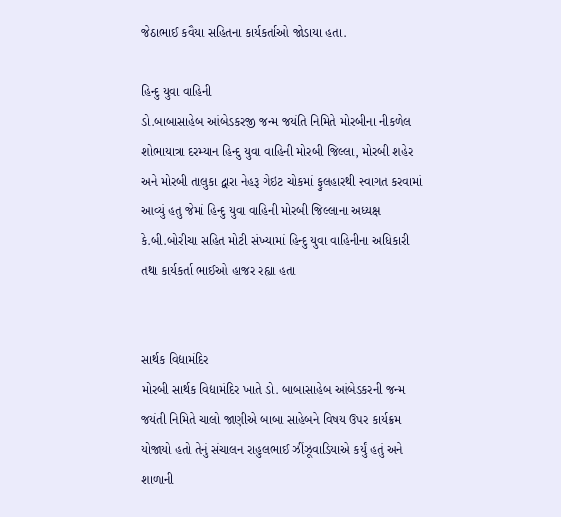જેઠાભાઈ કવૈયા સહિતના કાર્યકર્તાઓ જોડાયા હતા.

હિન્દુ યુવા વાહિની
ડો.બાબાસાહેબ આંબેડકરજી જન્મ જયંતિ નિમિતે મોરબીના નીકળેલ શોભાયાત્રા દરમ્યાન હિન્દુ યુવા વાહિની મોરબી જિલ્લા, મોરબી શહેર અને મોરબી તાલુકા દ્વારા નેહરૂ ગેઇટ ચોકમાં ફુલહારથી સ્વાગત કરવામાં આવ્યું હતુ જેમાં હિન્દુ યુવા વાહિની મોરબી જિલ્લાના અધ્યક્ષ કે.બી.બોરીચા સહિત મોટી સંખ્યામાં હિન્દુ યુવા વાહિનીના અધિકારી તથા કાર્યકર્તા ભાઈઓ હાજર રહ્યા હતા


સાર્થક વિદ્યામંદિર
મોરબી સાર્થક વિદ્યામંદિર ખાતે ડો. બાબાસાહેબ આંબેડકરની જન્મ જયંતી નિમિતે ચાલો જાણીએ બાબા સાહેબને વિષય ઉપર કાર્યક્રમ યોજાયો હતો તેનું સંચાલન રાહુલભાઈ ઝીંઝૂવાડિયાએ કર્યું હતું અને શાળાની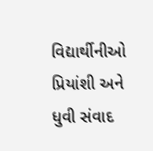વિદ્યાર્થીનીઓ પ્રિયાંશી અને ધુવી સંવાદ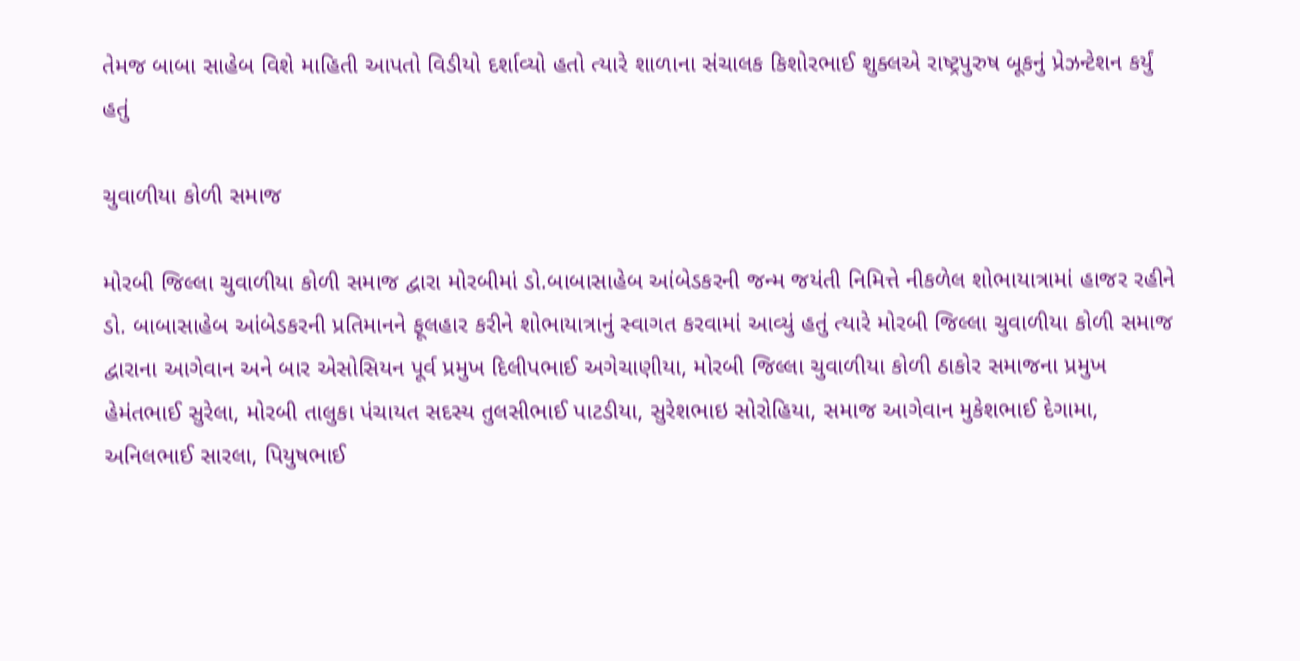તેમજ બાબા સાહેબ વિશે માહિતી આપતો વિડીયો દર્શાવ્યો હતો ત્યારે શાળાના સંચાલક કિશોરભાઈ શુક્લએ રાષ્ટ્રપુરુષ બૂકનું પ્રેઝન્ટેશન કર્યું હતું

ચુવાળીયા કોળી સમાજ

મોરબી જિલ્લા ચુવાળીયા કોળી સમાજ દ્વારા મોરબીમાં ડો.બાબાસાહેબ આંબેડકરની જન્મ જયંતી નિમિત્તે નીકળેલ શોભાયાત્રામાં હાજર રહીને ડો. બાબાસાહેબ આંબેડકરની પ્રતિમાનને ફૂલહાર કરીને શોભાયાત્રાનું સ્વાગત કરવામાં આવ્યું હતું ત્યારે મોરબી જિલ્લા ચુવાળીયા કોળી સમાજ દ્વારાના આગેવાન અને બાર એસોસિયન પૂર્વ પ્રમુખ દિલીપભાઈ અગેચાણીયા, મોરબી જિલ્લા ચુવાળીયા કોળી ઠાકોર સમાજના પ્રમુખ હેમંતભાઈ સુરેલા, મોરબી તાલુકા પંચાયત સદસ્ય તુલસીભાઈ પાટડીયા, સુરેશભાઇ સોરોહિયા, સમાજ આગેવાન મુકેશભાઈ દેગામા, અનિલભાઈ સારલા, પિયુષભાઈ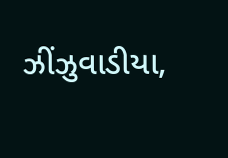ઝીંઝુવાડીયા,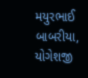મયુરભાઈ બાબરીયા, યોગેશજી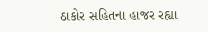ઠાકોર સહિતના હાજર રહ્યા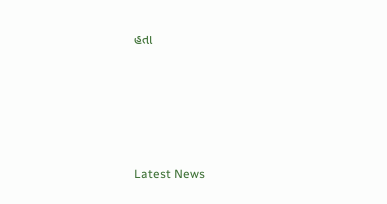હતા






Latest News